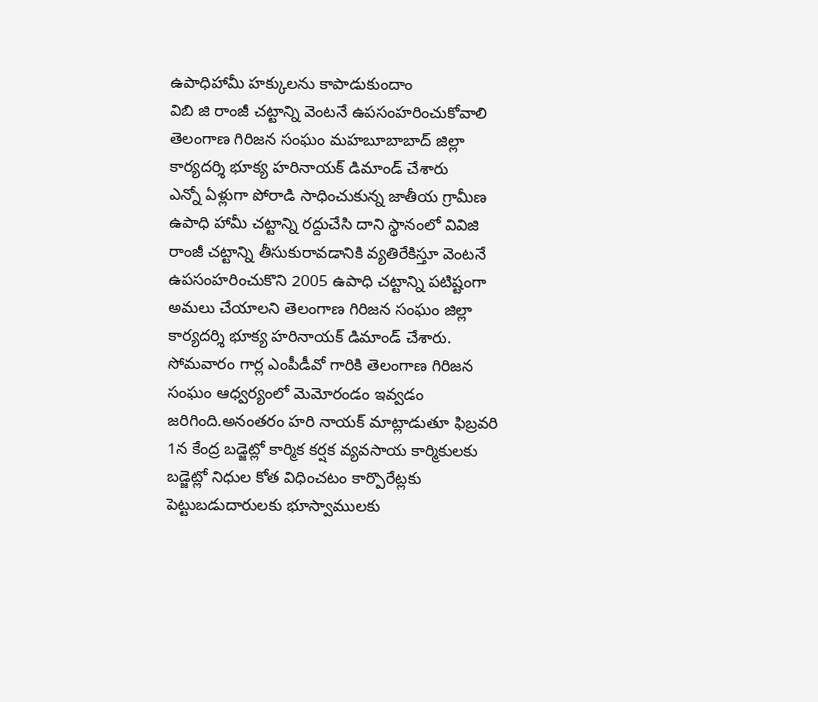ఉపాధిహామీ హక్కులను కాపాడుకుందాం
విబి జి రాంజీ చట్టాన్ని వెంటనే ఉపసంహరించుకోవాలి
తెలంగాణ గిరిజన సంఘం మహబూబాబాద్ జిల్లా కార్యదర్శి భూక్య హరినాయక్ డిమాండ్ చేశారు
ఎన్నో ఏళ్లుగా పోరాడి సాధించుకున్న జాతీయ గ్రామీణ ఉపాధి హామీ చట్టాన్ని రద్దుచేసి దాని స్థానంలో వివిజి రాంజీ చట్టాన్ని తీసుకురావడానికి వ్యతిరేకిస్తూ వెంటనే ఉపసంహరించుకొని 2005 ఉపాధి చట్టాన్ని పటిష్టంగా అమలు చేయాలని తెలంగాణ గిరిజన సంఘం జిల్లా కార్యదర్శి భూక్య హరినాయక్ డిమాండ్ చేశారు. సోమవారం గార్ల ఎంపీడీవో గారికి తెలంగాణ గిరిజన సంఘం ఆధ్వర్యంలో మెమోరండం ఇవ్వడం జరిగింది.అనంతరం హరి నాయక్ మాట్లాడుతూ ఫిబ్రవరి 1న కేంద్ర బడ్జెట్లో కార్మిక కర్షక వ్యవసాయ కార్మికులకు బడ్జెట్లో నిధుల కోత విధించటం కార్పొరేట్లకు పెట్టుబడుదారులకు భూస్వాములకు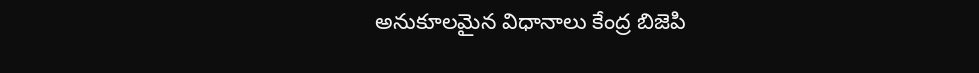అనుకూలమైన విధానాలు కేంద్ర బిజెపి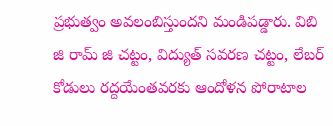ప్రభుత్వం అవలంబిస్తుందని మండిపడ్డారు. విబి జి రామ్ జి చట్టం, విద్యుత్ సవరణ చట్టం, లేబర్ కోడులు రద్దయేంతవరకు ఆందోళన పోరాటాల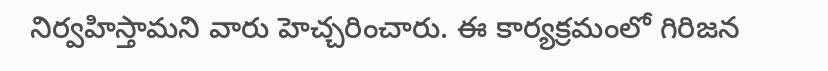నిర్వహిస్తామని వారు హెచ్చరించారు. ఈ కార్యక్రమంలో గిరిజన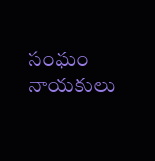సంఘం నాయకులు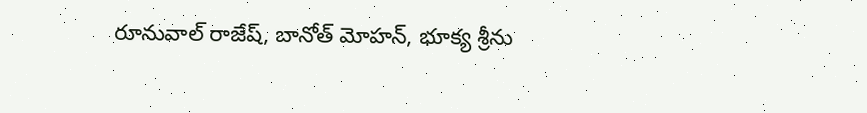రూనువాల్ రాజేష్, బానోత్ మోహన్, భూక్య శ్రీను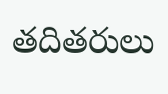తదితరులు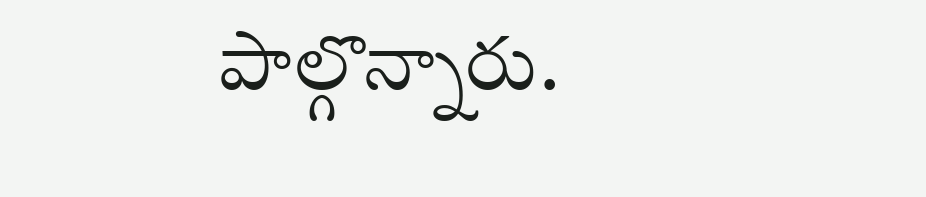పాల్గొన్నారు.